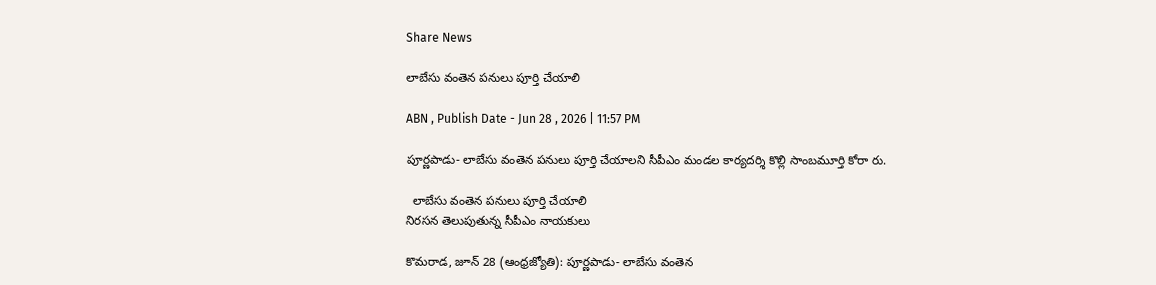Share News

లాబేసు వంతెన పనులు పూర్తి చేయాలి

ABN , Publish Date - Jun 28 , 2026 | 11:57 PM

పూర్ణపాడు- లాబేసు వంతెన పనులు పూర్తి చేయాలని సీపీఎం మండల కార్యదర్శి కొల్లి సాంబమూర్తి కోరా రు.

  లాబేసు వంతెన పనులు పూర్తి చేయాలి
నిరసన తెలుపుతున్న సీపీఎం నాయకులు

కొమరాడ, జూన్‌ 28 (ఆంధ్రజ్యోతి): పూర్ణపాడు- లాబేసు వంతెన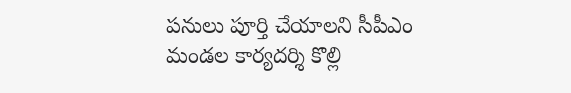పనులు పూర్తి చేయాలని సీపీఎం మండల కార్యదర్శి కొల్లి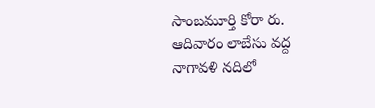సాంబమూర్తి కోరా రు. ఆదివారం లాబేసు వద్ద నాగావళి నదిలో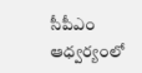సీపీఎం ఆధ్వర్యంలో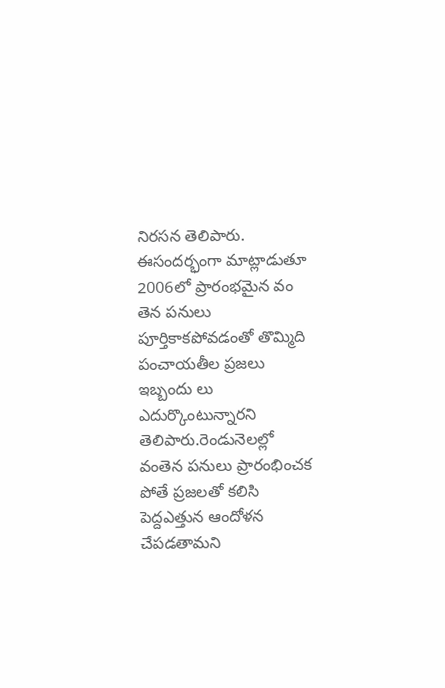నిరసన తెలిపారు. ఈసందర్భంగా మాట్లాడుతూ 2006లో ప్రారంభమైన వం తెన పనులు పూర్తికాకపోవడంతో తొమ్మిది పంచాయతీల ప్రజలు ఇబ్బందు లు ఎదుర్కొంటున్నారని తెలిపారు.రెండునెలల్లో వంతెన పనులు ప్రారంభించక పోతే ప్రజలతో కలిసి పెద్దఎత్తున ఆందోళన చేపడతామని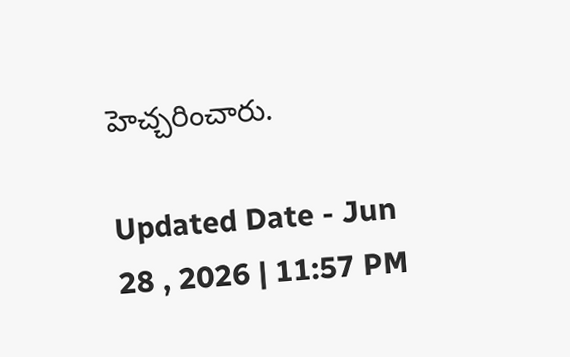హెచ్చరించారు.

Updated Date - Jun 28 , 2026 | 11:57 PM